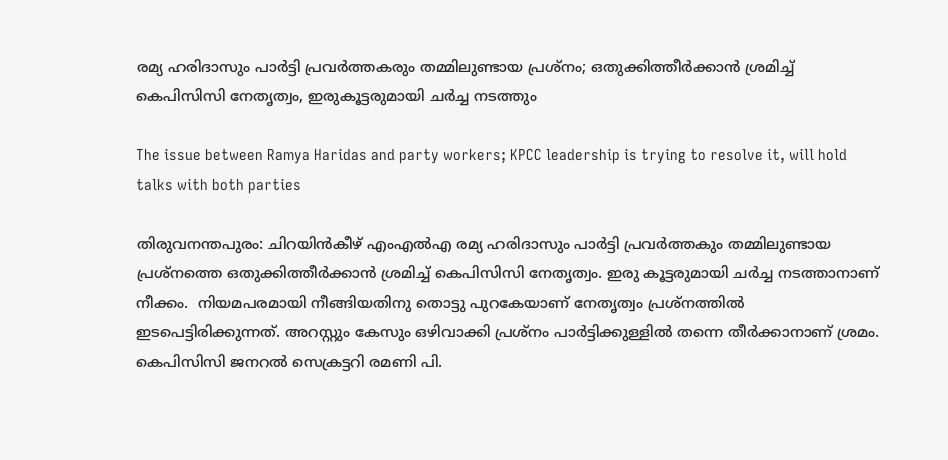രമ്യ ഹരിദാസും പാർട്ടി പ്രവർത്തകരും തമ്മിലുണ്ടായ പ്രശ്നം; ഒതുക്കിത്തീർക്കാൻ ശ്രമിച്ച് കെപിസിസി നേതൃത്വം, ഇരുകൂട്ടരുമായി ചർച്ച നടത്തും

The issue between Ramya Haridas and party workers; KPCC leadership is trying to resolve it, will hold talks with both parties

തിരുവനന്തപുരം: ചിറയിൻകീഴ് എംഎൽഎ രമ്യ ഹരിദാസും പാർട്ടി പ്രവർത്തകും തമ്മിലുണ്ടായ പ്രശ്നത്തെ ഒതുക്കിത്തീർക്കാൻ ശ്രമിച്ച് കെപിസിസി നേതൃത്വം. ഇരു കൂട്ടരുമായി ചർച്ച നടത്താനാണ് നീക്കം.  നിയമപരമായി നീങ്ങിയതിനു തൊട്ടു പുറകേയാണ് നേതൃത്വം പ്രശ്നത്തിൽ ഇടപെട്ടിരിക്കുന്നത്. അറസ്റ്റും കേസും ഒഴിവാക്കി പ്രശ്നം പാർട്ടിക്കുള്ളിൽ തന്നെ തീർക്കാനാണ് ശ്രമം. കെപിസിസി ജനറൽ സെക്രട്ടറി രമണി പി.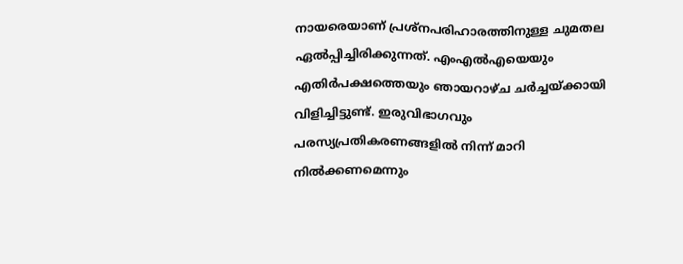നായരെയാണ് പ്രശ്നപരിഹാരത്തിനുള്ള ചുമതല ഏൽപ്പിച്ചിരിക്കുന്നത്. എംഎൽഎയെയും എതിർപക്ഷത്തെയും ഞായറാഴ്ച ചർച്ചയ്ക്കായി വിളിച്ചിട്ടുണ്ട്. ഇരുവിഭാഗവും പരസ്യപ്രതികരണങ്ങളിൽ നിന്ന് മാറി നിൽക്കണമെന്നും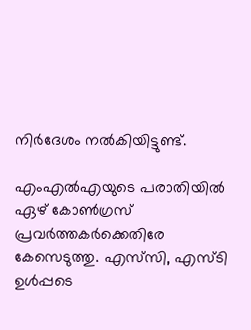നിർദേശം നൽകിയിട്ടുണ്ട്.

എംഎൽഎയുടെ പരാതിയിൽ ഏഴ് കോൺഗ്രസ് പ്രവർത്തകർക്കെതിരേ കേസെടുത്തു. എസ്‌സി, എസ്‌ടി ഉൾപ്പടെ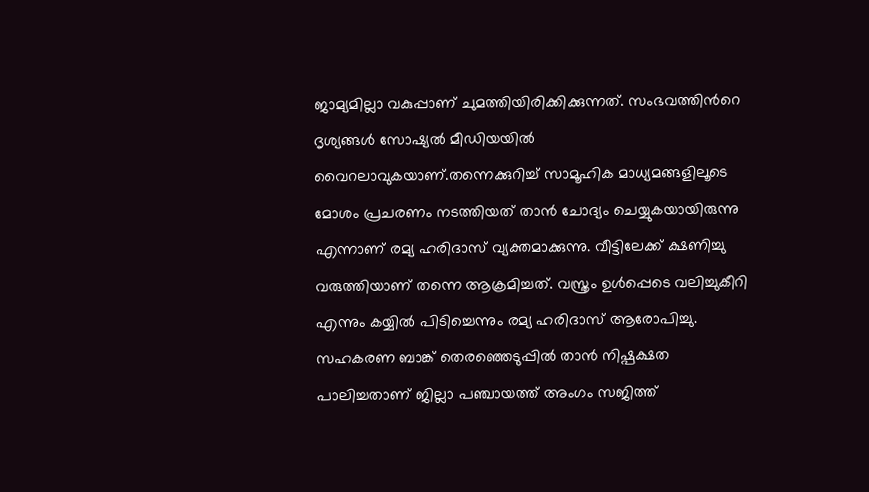ജാമ്യമില്ലാ വകുപ്പാണ് ചുമത്തിയിരിക്കിക്കുന്നത്. സംഭവത്തിന്‍റെ ദൃശ്യങ്ങൾ സോഷ്യൽ മീഡിയയിൽ വൈറലാവുകയാണ്.തന്നെക്കുറിച്ച് സാമൂഹിക മാധ്യമങ്ങളിലൂടെ മോശം പ്രചരണം നടത്തിയത് താൻ ചോദ്യം ചെയ്യുകയായിരുന്നു എന്നാണ് രമ്യ ഹരിദാസ് വ്യക്തമാക്കുന്നു. വീട്ടിലേക്ക് ക്ഷണിച്ചു വരുത്തിയാണ് തന്നെ ആക്രമിച്ചത്. വസ്ത്രം ഉൾപ്പെടെ വലിച്ചുകീറി എന്നും കയ്യിൽ പിടിച്ചെന്നും രമ്യ ഹരിദാസ് ആരോപിച്ചു. സഹകരണ ബാങ്ക് തെരഞ്ഞെടുപ്പിൽ താൻ നിഷ്പക്ഷത പാലിച്ചതാണ് ജില്ലാ പഞ്ചായത്ത് അംഗം സജിത്ത്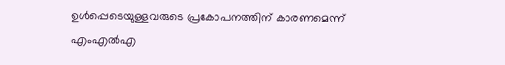ഉൾപ്പെടെയുള്ളവരുടെ പ്രകോപനത്തിന് കാരണമെന്ന് എംഎൽഎ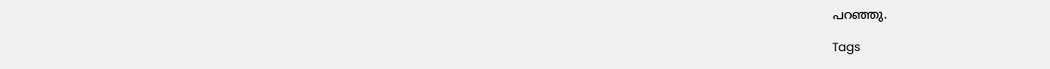പറഞ്ഞു.

Tags